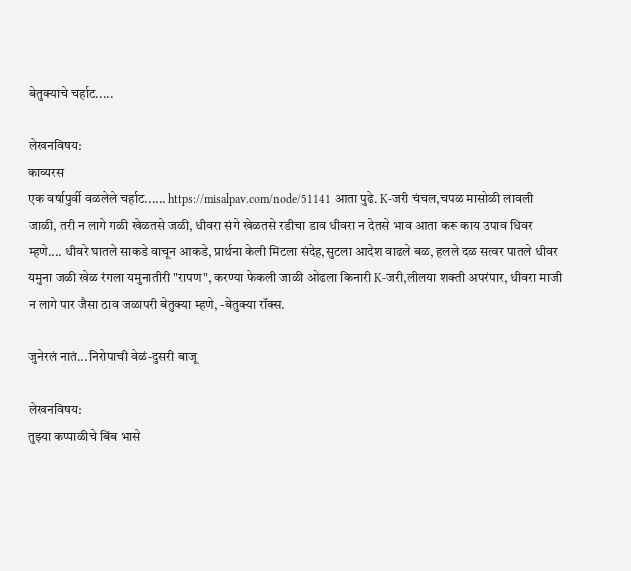बेतुक्याचे चर्हाट.....

लेखनविषय:
काव्यरस
एक वर्षापुर्वी वळलेले चर्हाट...... https://misalpav.com/node/51141 आता पुढे. K-जरी चंचल,चपळ मासोळी लावली जाळी, तरी न लागे गळी खेळतसे जळी, धीवरा संगे खेळतसे रडीचा डाव धीवरा न देतसे भाव आता करू काय उपाव धिवर म्हणे.... धीवरे घातले साकडे वाचून आकडे, प्रार्थना केली मिटला संदेह,सुटला आदेश वाढले बळ, हलले दळ सत्वर पातले धीवर यमुना जळी खेळ रंगला यमुनातीरी "रापण", करण्या फेकली जाळी ओढला किनारी K-जरी,लीलया शक्ती अपरंपार, धीवरा माजी न लागे पार जैसा ठाव जळापरी बेतुक्या म्हणे, -बेतुक्या रॉक्स.

जुनेरलं नातं...निरोपाची वेळं-दुसरी बाजू

लेखनविषय:
तुझ्या कप्पाळीचे बिंब भासे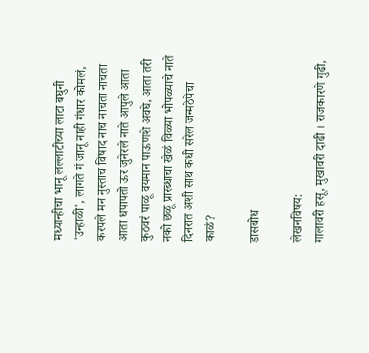मध्यान्हीचा भानू लल्लाटीच्या लाटा बघुनी 'उन्हाळी', लागते गं जानू नाही गंधार कोमलं, करपले मन नुस्ताच विषाद नाच नाचता नाचता आता धपापतो ऊर जुनेरले नाते आपुले आता कुठवरं पाळू वयमान पाऊणशे अवघे, आता तरी नको छळू प्रारब्धाचा खेळं विळ्या भोपळ्याचे नाते दिनरात अशी साथ कधी सरेल जन्मठेपेचा काळं?

डासबोध

लेखनविषय:
गालावरी हसू, मुखावरी दाढी । राजकारणे गुढी,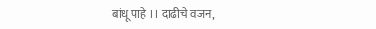बांधू पाहे ।। दाढीचे वजन,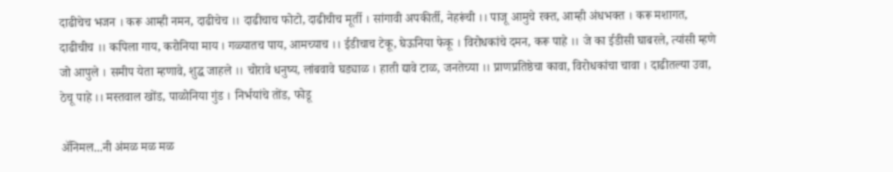दाढीचेच भजन । करू आम्ही नमन, दाढीचेच ।। दाढीचाच फोटो, दाढीचीच मूर्ती । सांगावी अपकीर्ती, नेहरूंची ।। पाजू आमुचे रक्त, आम्ही अंधभक्त । करू मशागत, दाढीचीच ।। कपिला गाय, करोनिया माय । गळ्यातच पाय, आमच्याच ।। ईडीचाच टेकू, घेऊनिया फेकू । विरोधकांचे दमन, करू पाहे ।। जे का ईडीसी घाबरले, त्यांसी म्हणे जो आपुले । समीप येता म्हणावे, शुद्ध जाहले ।। चोरावे धनुष्य, लांबवावे घड्याळ । हाती द्यावे टाळ, जनतेच्या ।। प्राणप्रतिष्ठेचा कावा, विरोधकांचा चावा । दाढीतल्या उवा, ठेचू पाहे ।। मस्तवाल खोंड, पाळोनिया गुंड । निर्भयांचे तोंड, फोडू

अ‍ॅनिमल...नी अंमळ मळ मळ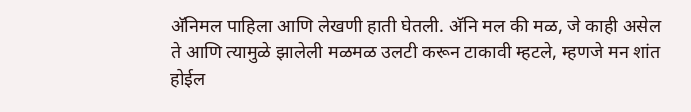अ‍ॅनिमल पाहिला आणि लेखणी हाती घेतली. अ‍ॅनि मल की मळ, जे काही असेल ते आणि त्यामुळे झालेली मळमळ उलटी करून टाकावी म्हटले, म्हणजे मन शांत होईल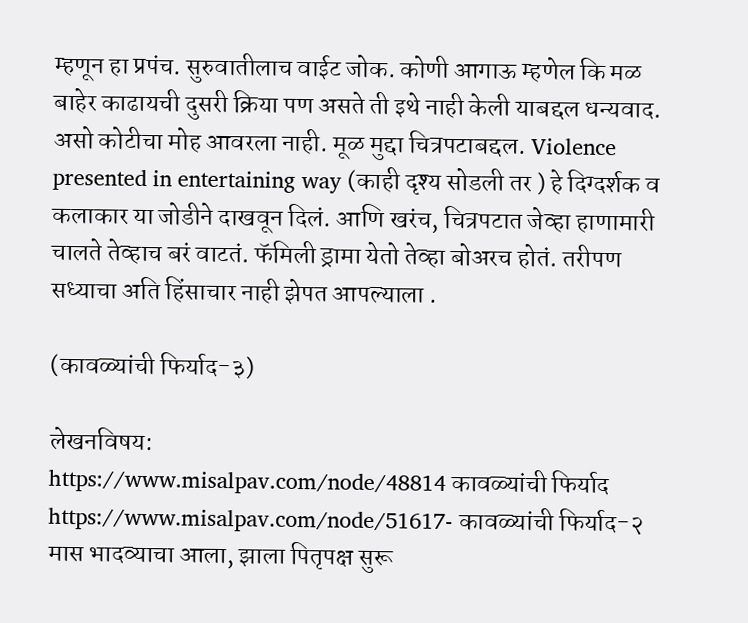म्हणून हा प्रपंच. सुरुवातीलाच वाईट जोक. कोणी आगाऊ म्हणेल कि मळ बाहेर काढायची दुसरी क्रिया पण असते ती इथे नाही केली याबद्दल धन्यवाद. असो कोटीचा मोह आवरला नाही. मूळ मुद्दा चित्रपटाबद्दल. Violence presented in entertaining way (काही दृश्य सोडली तर ) हे दिग्दर्शक व कलाकार या जोडीने दाखवून दिलं. आणि खरंच, चित्रपटात जेव्हा हाणामारी चालते तेव्हाच बरं वाटतं. फॅमिली ड्रामा येतो तेव्हा बोअरच होतं. तरीपण सध्याचा अति हिंसाचार नाही झेपत आपल्याला .

(कावळ्यांची फिर्याद-३)

लेखनविषय:
https://www.misalpav.com/node/48814 कावळ्यांची फिर्याद https://www.misalpav.com/node/51617- कावळ्यांची फिर्याद-२ मास भादव्याचा आला, झाला पितृपक्ष सुरू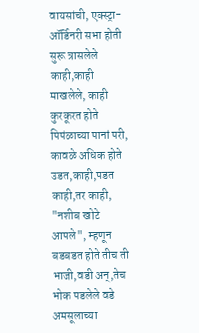वायसांची, एक्स्ट्रा-ऑर्डिनरी सभा होती सुरू त्रासलेले काही,काही माखलेले, काही कुरकूरत होते पिपंळाच्या पानां परी, कावळे अधिक होते उडत,काही,पडत काही,तर काही, "नशीब खोटे आपले", म्हणून बडबडत होते तीच ती भाजी,वडी अन्,तेच भोक पडलेले वडे अमसूलाच्या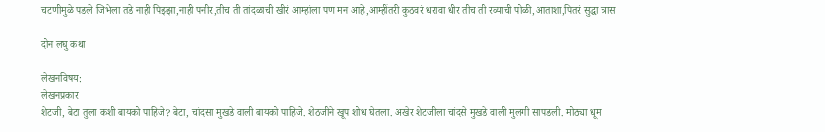चटणीमुळे पडले जिभेला तडे नाही पिझ्झा,नाही पनीर,तीच ती तांदळाची खीरं आम्हांला पण मन आहे,आम्हींतरी कुठवरं धरावा धीर तीच ती रव्याची पोळी,आताशा,पितरं सुद्धा त्रास

दोन लघु कथा

लेखनविषय:
लेखनप्रकार
शेटजी, बेटा तुला कशी बायको पाहिजे? बेटा, चांदसा मुखडे वाली बायको पाहिजे. शेठजीने खूप शोध घेतला. अखेर शेटजीला चांदसे मुखडे वाली मुलगी सापडली. मोठ्या धूम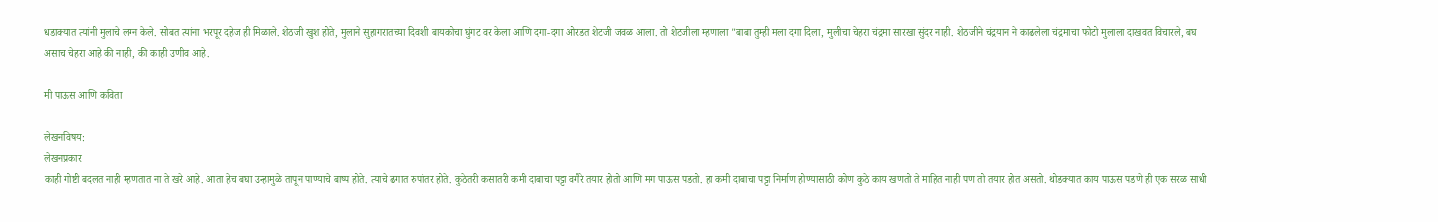धडाक्यात त्यांनी मुलाचे लग्न केले. सोबत त्यांना भरपूर दहेज ही मिळाले. शेठजी खुश होते, मुलाने सुहागरातच्या दिवशी बायकोचा घुंगट वर केला आणि दगा-दगा ओरडत शेटजी जवळ आला. तो शेटजीला म्हणाला "बाबा तुम्ही मला दगा दिला, मुलीचा चेहरा चंद्रमा सारखा सुंदर नाही. शेठजीने चंद्रयान ने काढलेला चंद्रमाचा फोटो मुलाला दाखवत विचारले, बघ असाच चेहरा आहे की नाही, की काही उणीव आहे.

मी पाऊस आणि कविता

लेखनविषय:
लेखनप्रकार
काही गोष्टी बदलत नाही म्हणतात ना ते खरे आहे. आता हेच बघा उन्हामुळे तापून पाण्याचे बाष्प होते. त्याचे ढगात रुपांतर होते. कुठेतरी कसातरी कमी दाबाचा पट्टा वगैरे तयार होतो आणि मग पाऊस पडतो. हा कमी दाबाचा पट्टा निर्माण होण्यासाठी कोण कुठे काय खणतो ते माहित नाही पण तो तयार होत असतो. थोडक्यात काय पाऊस पडणे ही एक सरळ साधी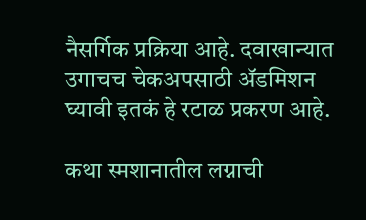नैसर्गिक प्रक्रिया आहे. दवाखान्यात उगाचच चेकअपसाठी ॲडमिशन घ्यावी इतकं हे रटाळ प्रकरण आहे.

कथा स्मशानातील लग्नाची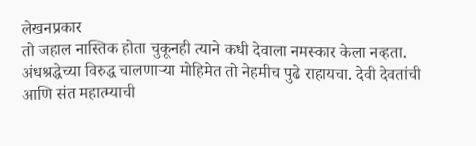लेखनप्रकार
तो जहाल नास्तिक होता चुकूनही त्याने कधी देवाला नमस्कार केला नव्हता. अंधश्रद्धेच्या विरुद्ध चालणाऱ्या मोहिमेत तो नेहमीच पुढे राहायचा. देवी देवतांची आणि संत महात्म्याची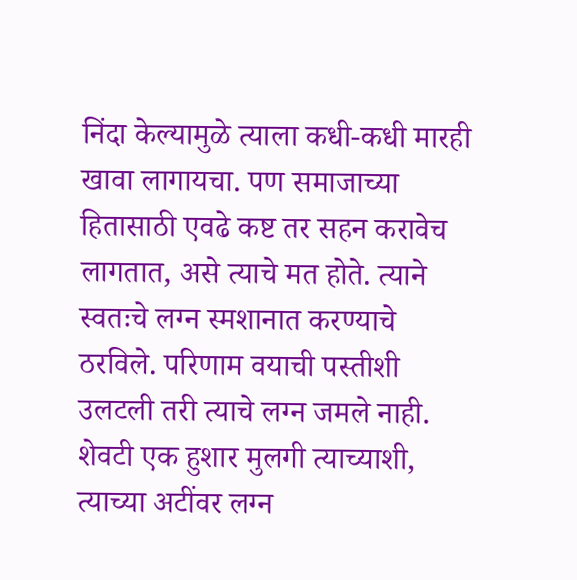निंदा केल्यामुळे त्याला कधी-कधी मारही खावा लागायचा. पण समाजाच्या हितासाठी एवढे कष्ट तर सहन करावेच लागतात, असे त्याचे मत होते. त्याने स्वतःचे लग्न स्मशानात करण्याचे ठरविले. परिणाम वयाची पस्तीशी उलटली तरी त्याचे लग्न जमले नाही. शेवटी एक हुशार मुलगी त्याच्याशी, त्याच्या अटींवर लग्न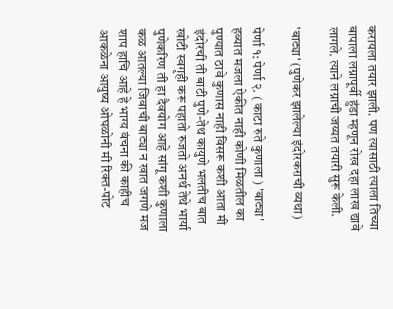करायला तयार झाली. पण त्यासाठी त्याला तिच्या बापाला लग्नापूर्वी हुंडा म्हणून रोख दहा लाख द्यावे लागले. त्याने लग्नाची जय्यत तयारी सुरू केली.

'बाट्या' (पुणेकर झालेल्या इंदोरकराची व्यथा)

पेर्णा १: पेर्णा २. ( काटा रुते कुणाला ) 'बाट्या' हव्यात मजला ऐकीत नाही कोणी मिळतील का पुण्यात ठावे कुणास नाही विसरू कशी आता मी इंदोरची ती बाटी पुणे-तेथ कायुणे भलतीच बात खोटी स्वगृही करू पहातो रुजतो अनर्थ तेथे भार्या पुणेकरिण ती हा दैवयोग आहे सांगू कशी कुणाला कळ आतल्या जिवाची बाट्या न खात जगणे मज शाप हाचि आहे हे भाग्य वंचना की काहीच आकळेना आयुष्य ओघळोनी मी रिक्त-पोट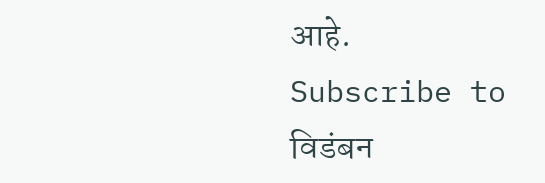आहे.
Subscribe to विडंबन